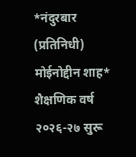*नंदुरबार (प्रतिनिधी) मोईनोद्दीन शाह*
शैक्षणिक वर्ष २०२६-२७ सुरू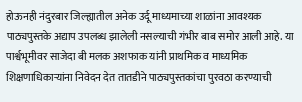होऊनही नंदुरबार जिल्ह्यातील अनेक उर्दू माध्यमाच्या शाळांना आवश्यक पाठ्यपुस्तके अद्याप उपलब्ध झालेली नसल्याची गंभीर बाब समोर आली आहे. या पार्श्वभूमीवर साजेदा बी मलक अशफाक यांनी प्राथमिक व माध्यमिक शिक्षणाधिकाऱ्यांना निवेदन देत तातडीने पाठ्यपुस्तकांचा पुरवठा करण्याची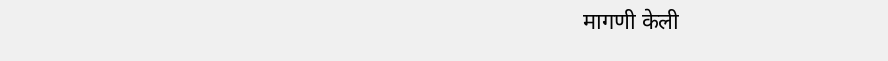मागणी केली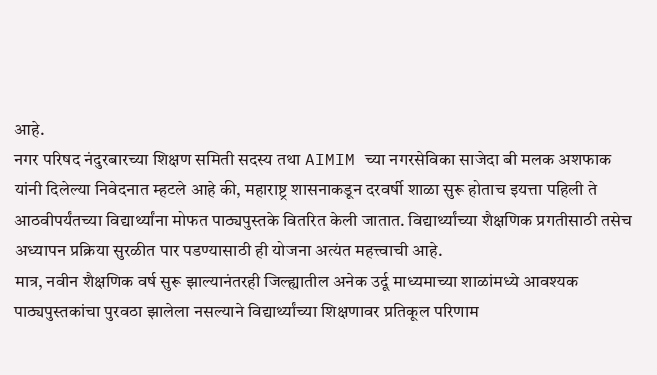आहे.
नगर परिषद नंदुरबारच्या शिक्षण समिती सदस्य तथा AIMIM च्या नगरसेविका साजेदा बी मलक अशफाक यांनी दिलेल्या निवेदनात म्हटले आहे की, महाराष्ट्र शासनाकडून दरवर्षी शाळा सुरू होताच इयत्ता पहिली ते आठवीपर्यंतच्या विद्यार्थ्यांना मोफत पाठ्यपुस्तके वितरित केली जातात. विद्यार्थ्यांच्या शैक्षणिक प्रगतीसाठी तसेच अध्यापन प्रक्रिया सुरळीत पार पडण्यासाठी ही योजना अत्यंत महत्त्वाची आहे.
मात्र, नवीन शैक्षणिक वर्ष सुरू झाल्यानंतरही जिल्ह्यातील अनेक उर्दू माध्यमाच्या शाळांमध्ये आवश्यक पाठ्यपुस्तकांचा पुरवठा झालेला नसल्याने विद्यार्थ्यांच्या शिक्षणावर प्रतिकूल परिणाम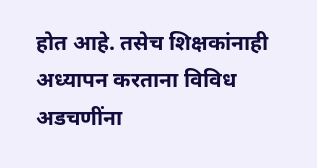होत आहे. तसेच शिक्षकांनाही अध्यापन करताना विविध अडचणींना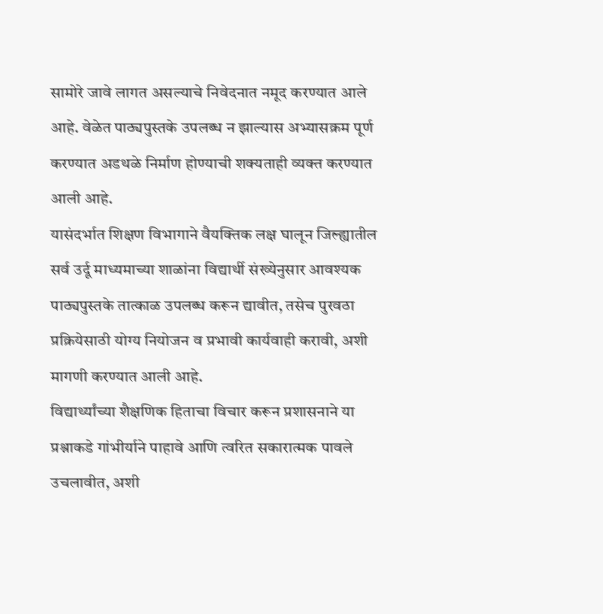सामोरे जावे लागत असल्याचे निवेदनात नमूद करण्यात आले आहे. वेळेत पाठ्यपुस्तके उपलब्ध न झाल्यास अभ्यासक्रम पूर्ण करण्यात अडथळे निर्माण होण्याची शक्यताही व्यक्त करण्यात आली आहे.
यासंदर्भात शिक्षण विभागाने वैयक्तिक लक्ष घालून जिल्ह्यातील सर्व उर्दू माध्यमाच्या शाळांना विद्यार्थी संख्येनुसार आवश्यक पाठ्यपुस्तके तात्काळ उपलब्ध करून द्यावीत, तसेच पुरवठा प्रक्रियेसाठी योग्य नियोजन व प्रभावी कार्यवाही करावी, अशी मागणी करण्यात आली आहे.
विद्यार्थ्यांच्या शैक्षणिक हिताचा विचार करून प्रशासनाने या प्रश्नाकडे गांभीर्याने पाहावे आणि त्वरित सकारात्मक पावले उचलावीत, अशी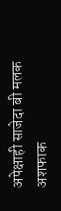अपेक्षाही साजेदा बी मलक अशफाक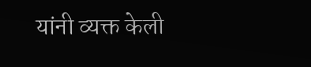यांनी व्यक्त केली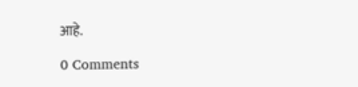आहे.

0 Comments